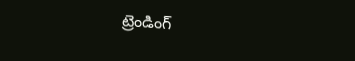ట్రెండింగ్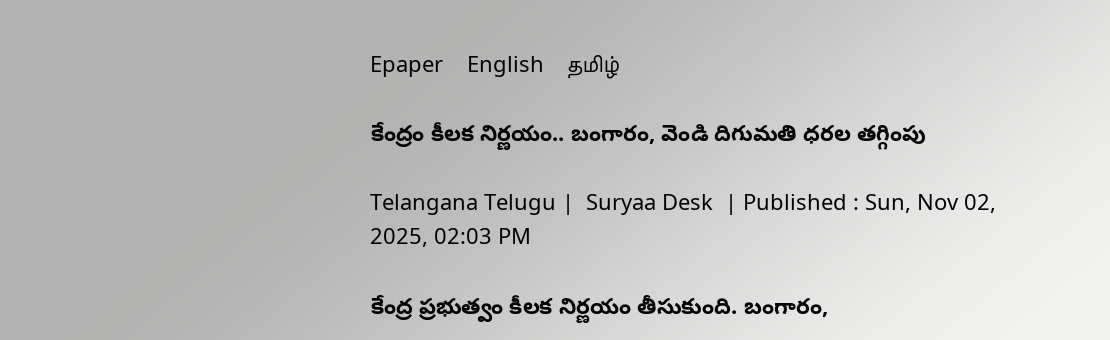Epaper    English    தமிழ்

కేంద్రం కీలక నిర్ణయం.. బంగారం, వెండి దిగుమతి ధరల తగ్గింపు

Telangana Telugu |  Suryaa Desk  | Published : Sun, Nov 02, 2025, 02:03 PM

కేంద్ర ప్రభుత్వం కీలక నిర్ణయం తీసుకుంది. బంగారం,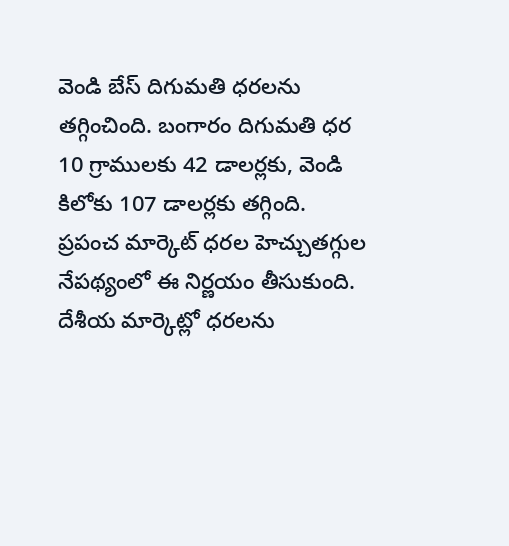వెండి బేస్ దిగుమతి ధరలను తగ్గించింది. బంగారం దిగుమతి ధర 10 గ్రాములకు 42 డాలర్లకు, వెండి కిలోకు 107 డాలర్లకు తగ్గింది. ప్రపంచ మార్కెట్ ధరల హెచ్చుతగ్గుల నేపథ్యంలో ఈ నిర్ణయం తీసుకుంది. దేశీయ మార్కెట్లో ధరలను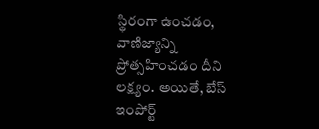స్థిరంగా ఉంచడం, వాణిజ్యాన్ని ప్రోత్సహించడం దీని లక్ష్యం. అయితే, బేస్ ఇంపోర్ట్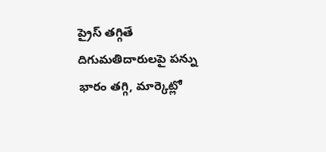ప్రైస్ తగ్గితే దిగుమతిదారులపై పన్ను భారం తగ్గి, మార్కెట్లో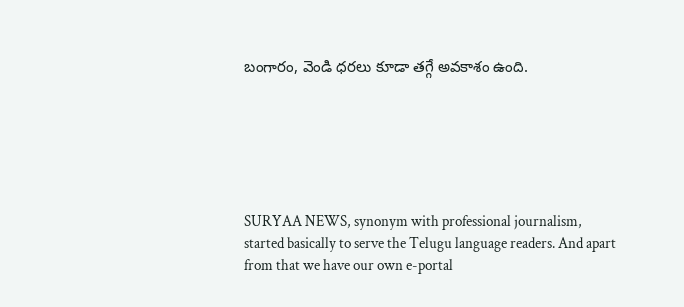బంగారం, వెండి ధరలు కూడా తగ్గే అవకాశం ఉంది.






SURYAA NEWS, synonym with professional journalism, started basically to serve the Telugu language readers. And apart from that we have our own e-portal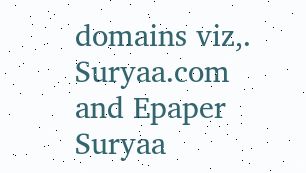domains viz,. Suryaa.com and Epaper Suryaa